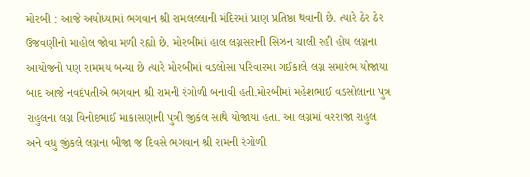મોરબી : આજે અયોધ્યામાં ભગવાન શ્રી રામલલ્લાની મંદિરમાં પ્રાણ પ્રતિષ્ઠા થવાની છે. ત્યારે ઠેર ઠેર ઉજવણીનો માહોલ જોવા મળી રહ્યો છે. મોરબીમાં હાલ લગ્નસરાની સિઝન ચાલી રહી હોય લગ્નના આયોજનો પણ રામમય બન્યા છે ત્યારે મોરબીમાં વડલોસા પરિવારમા ગઈકાલે લગ્ન સમારંભ યોજાયા બાદ આજે નવદંપતીએ ભગવાન શ્રી રામની રંગોળી બનાવી હતી.મોરબીમાં મહેશભાઈ વડસોલાના પુત્ર રાહુલના લગ્ન વિનોદભાઈ માકાસણાની પુત્રી જીકંલ સાથે યોજાયા હતા. આ લગ્નમાં વરરાજા રાહુલ અને વધુ જીંકલે લગ્નના બીજા જ દિવસે ભગવાન શ્રી રામની રંગોળી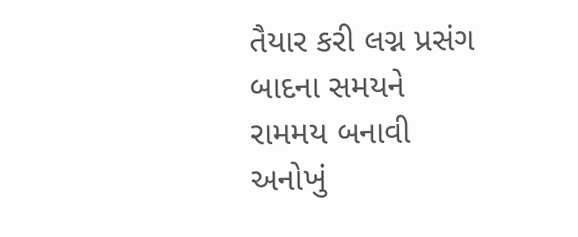તૈયાર કરી લગ્ન પ્રસંગ બાદના સમયને રામમય બનાવી અનોખું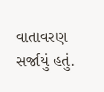વાતાવરણ સર્જાયું હતું.